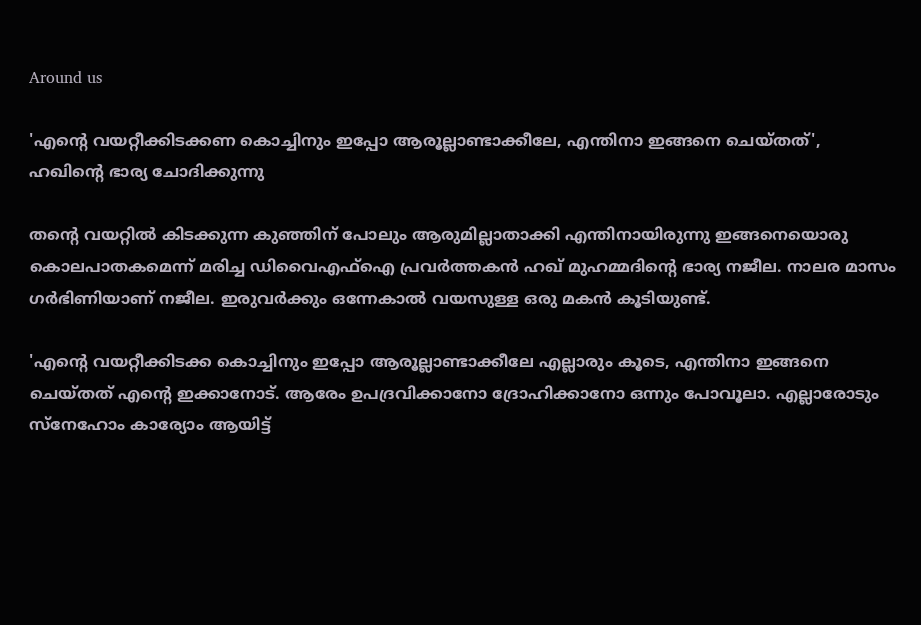Around us

'എന്റെ വയറ്റീക്കിടക്കണ കൊച്ചിനും ഇപ്പോ ആരൂല്ലാണ്ടാക്കീലേ, എന്തിനാ ഇങ്ങനെ ചെയ്തത്', ഹഖിന്റെ ഭാര്യ ചോദിക്കുന്നു

തന്റെ വയറ്റില്‍ കിടക്കുന്ന കുഞ്ഞിന് പോലും ആരുമില്ലാതാക്കി എന്തിനായിരുന്നു ഇങ്ങനെയൊരു കൊലപാതകമെന്ന് മരിച്ച ഡിവൈഎഫ്‌ഐ പ്രവര്‍ത്തകന്‍ ഹഖ് മുഹമ്മദിന്റെ ഭാര്യ നജീല. നാലര മാസം ഗര്‍ഭിണിയാണ് നജീല. ഇരുവര്‍ക്കും ഒന്നേകാല്‍ വയസുള്ള ഒരു മകന്‍ കൂടിയുണ്ട്.

'എന്റെ വയറ്റീക്കിടക്ക കൊച്ചിനും ഇപ്പോ ആരൂല്ലാണ്ടാക്കീലേ എല്ലാരും കൂടെ, എന്തിനാ ഇങ്ങനെ ചെയ്തത് എന്റെ ഇക്കാനോട്. ആരേം ഉപദ്രവിക്കാനോ ദ്രോഹിക്കാനോ ഒന്നും പോവൂലാ. എല്ലാരോടും സ്നേഹോം കാര്യോം ആയിട്ട്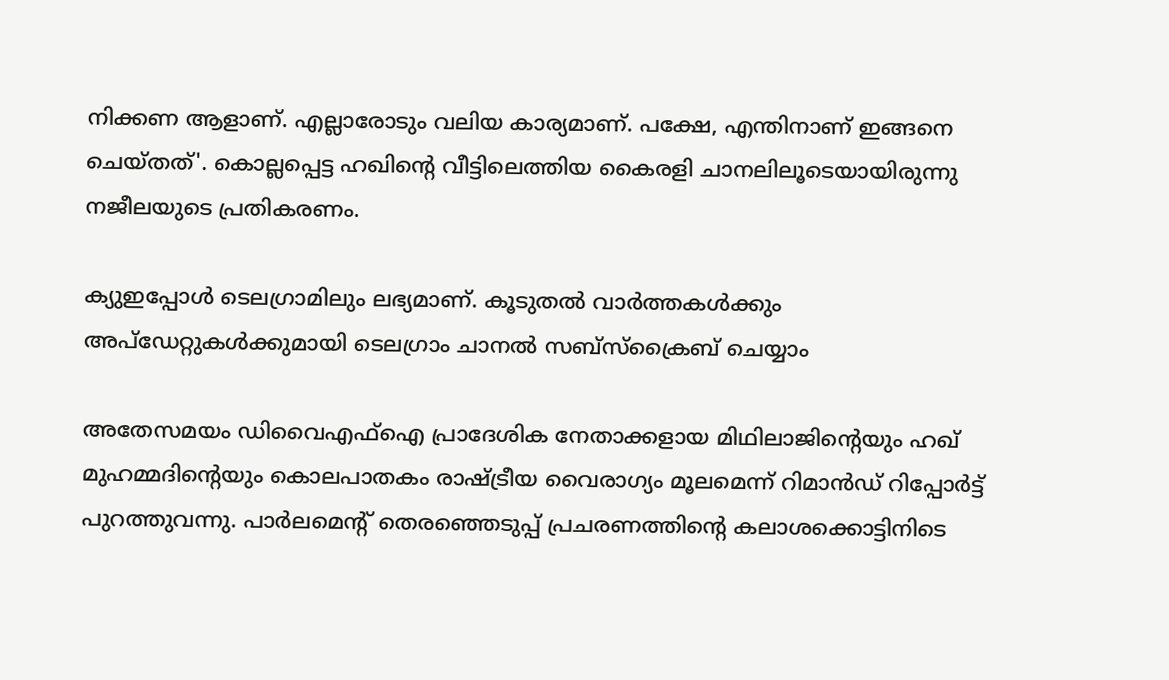നിക്കണ ആളാണ്. എല്ലാരോടും വലിയ കാര്യമാണ്. പക്ഷേ, എന്തിനാണ് ഇങ്ങനെ ചെയ്തത്'. കൊല്ലപ്പെട്ട ഹഖിന്റെ വീട്ടിലെത്തിയ കൈരളി ചാനലിലൂടെയായിരുന്നു നജീലയുടെ പ്രതികരണം.

ക്യുഇപ്പോള്‍ ടെലഗ്രാമിലും ലഭ്യമാണ്. കൂടുതല്‍ വാര്‍ത്തകള്‍ക്കും അപ്‌ഡേറ്റുകള്‍ക്കുമായി ടെലഗ്രാം ചാനല്‍ സബ്‌സ്‌ക്രൈബ് ചെയ്യാം

അതേസമയം ഡിവൈഎഫ്ഐ പ്രാദേശിക നേതാക്കളായ മിഥിലാജിന്റെയും ഹഖ് മുഹമ്മദിന്റെയും കൊലപാതകം രാഷ്ട്രീയ വൈരാഗ്യം മൂലമെന്ന് റിമാന്‍ഡ് റിപ്പോര്‍ട്ട് പുറത്തുവന്നു. പാര്‍ലമെന്റ് തെരഞ്ഞെടുപ്പ് പ്രചരണത്തിന്റെ കലാശക്കൊട്ടിനിടെ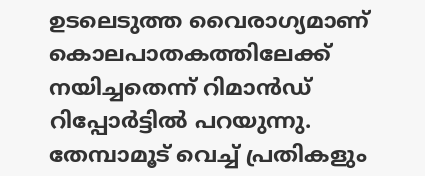ഉടലെടുത്ത വൈരാഗ്യമാണ് കൊലപാതകത്തിലേക്ക് നയിച്ചതെന്ന് റിമാന്‍ഡ് റിപ്പോര്‍ട്ടില്‍ പറയുന്നു. തേമ്പാമൂട് വെച്ച് പ്രതികളും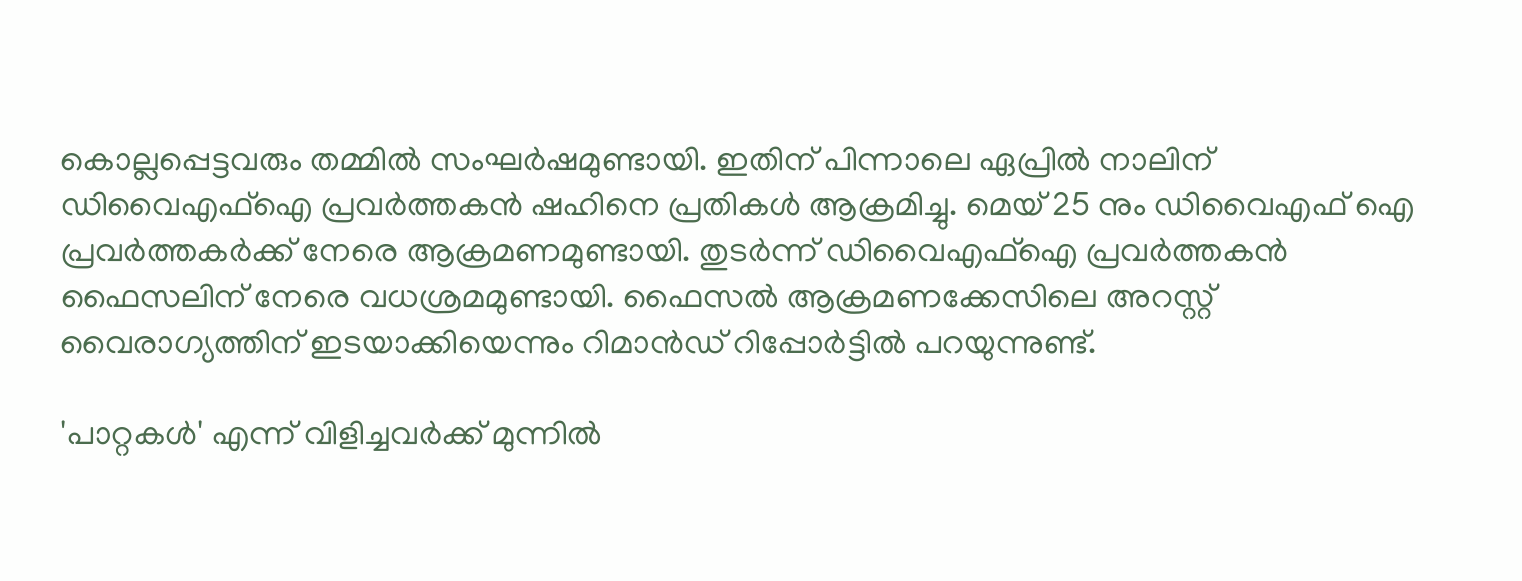കൊല്ലപ്പെട്ടവരും തമ്മില്‍ സംഘര്‍ഷമുണ്ടായി. ഇതിന് പിന്നാലെ ഏപ്രില്‍ നാലിന് ഡിവൈഎഫ്ഐ പ്രവര്‍ത്തകന്‍ ഷഹിനെ പ്രതികള്‍ ആക്രമിച്ചു. മെയ് 25 നും ഡിവൈഎഫ് ഐ പ്രവര്‍ത്തകര്‍ക്ക് നേരെ ആക്രമണമുണ്ടായി. തുടര്‍ന്ന് ഡിവൈഎഫ്ഐ പ്രവര്‍ത്തകന്‍ ഫൈസലിന് നേരെ വധശ്രമമുണ്ടായി. ഫൈസല്‍ ആക്രമണക്കേസിലെ അറസ്റ്റ് വൈരാഗ്യത്തിന് ഇടയാക്കിയെന്നും റിമാന്‍ഡ് റിപ്പോര്‍ട്ടില്‍ പറയുന്നുണ്ട്.

'പാറ്റകള്‍' എന്ന് വിളിച്ചവര്‍ക്ക് മുന്നില്‍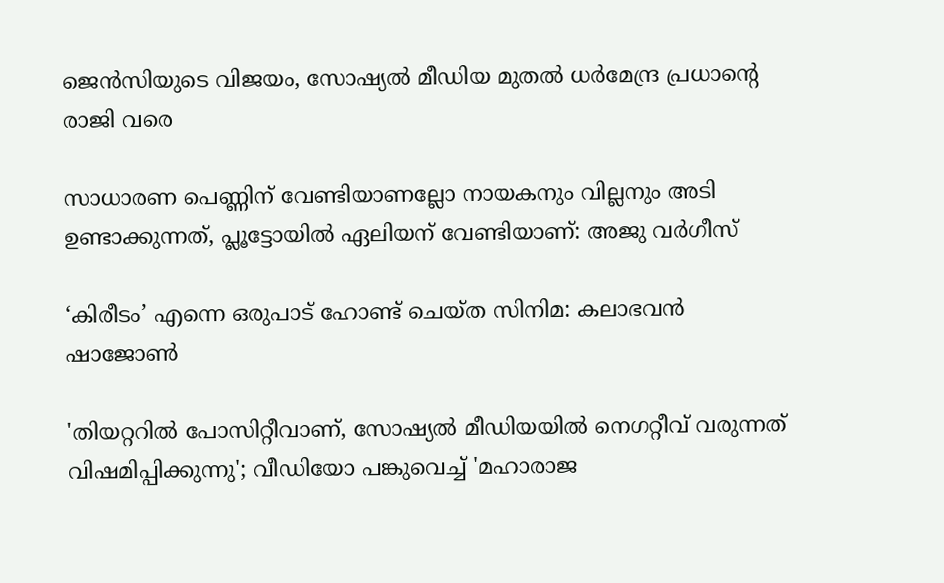ജെന്‍സിയുടെ വിജയം, സോഷ്യൽ മീഡിയ മുതൽ ധർമേന്ദ്ര പ്രധാന്റെ രാജി വരെ

സാധാരണ പെണ്ണിന് വേണ്ടിയാണല്ലോ നായകനും വില്ലനും അടി ഉണ്ടാക്കുന്നത്, പ്ലൂട്ടോയിൽ ഏലിയന് വേണ്ടിയാണ്: അജു വർഗീസ്

‘കിരീടം’ എന്നെ ഒരുപാട് ഹോണ്ട് ചെയ്ത സിനിമ: കലാഭവൻ ഷാജോൺ

'തിയറ്ററിൽ പോസിറ്റീവാണ്, സോഷ്യൽ മീഡിയയിൽ നെഗറ്റീവ് വരുന്നത് വിഷമിപ്പിക്കുന്നു'; വീഡിയോ പങ്കുവെച്ച് 'മഹാരാജ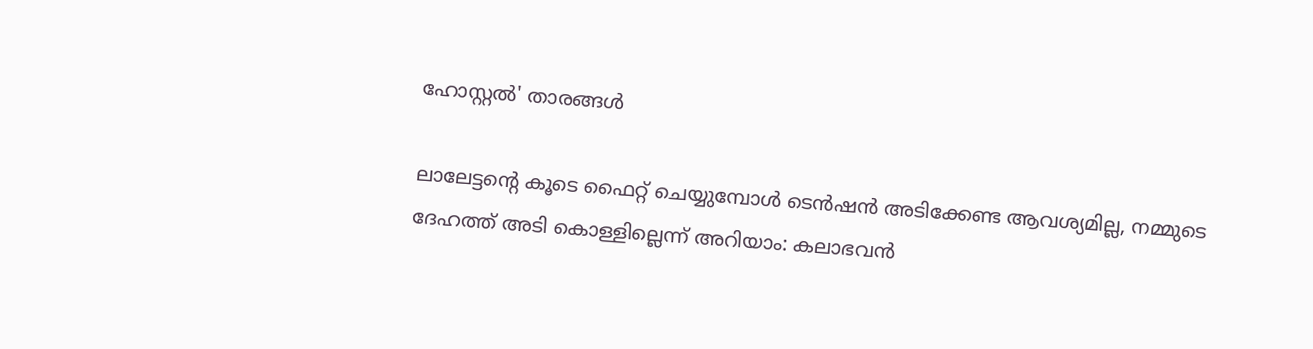ഹോസ്റ്റൽ' താരങ്ങൾ

ലാലേട്ടന്റെ കൂടെ ഫൈറ്റ് ചെയ്യുമ്പോള്‍ ടെന്‍ഷന്‍ അടിക്കേണ്ട ആവശ്യമില്ല, നമ്മുടെ ദേഹത്ത് അടി കൊള്ളില്ലെന്ന് അറിയാം: കലാഭവൻ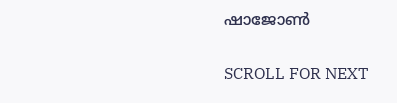ഷാജോൺ

SCROLL FOR NEXT